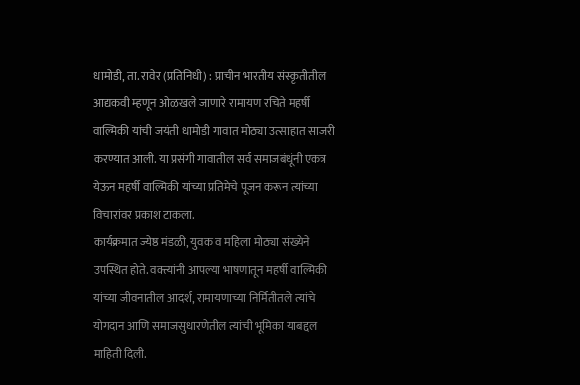धामोडी, ता. रावेर (प्रतिनिधी) : प्राचीन भारतीय संस्कृतीतील आद्यकवी म्हणून ओळखले जाणारे रामायण रचिते महर्षी वाल्मिकी यांची जयंती धामोडी गावात मोठ्या उत्साहात साजरी करण्यात आली. या प्रसंगी गावातील सर्व समाजबंधूंनी एकत्र येऊन महर्षी वाल्मिकी यांच्या प्रतिमेचे पूजन करून त्यांच्या विचारांवर प्रकाश टाकला.
कार्यक्रमात ज्येष्ठ मंडळी, युवक व महिला मोठ्या संख्येने उपस्थित होते. वक्त्यांनी आपल्या भाषणातून महर्षी वाल्मिकी यांच्या जीवनातील आदर्श, रामायणाच्या निर्मितीतले त्यांचे योगदान आणि समाजसुधारणेतील त्यांची भूमिका याबद्दल माहिती दिली.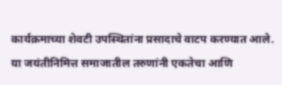कार्यक्रमाच्या शेवटी उपस्थितांना प्रसादाचे वाटप करण्यात आले. या जयंतीनिमित्त समाजातील तरुणांनी एकतेचा आणि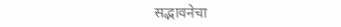सद्भावनेचा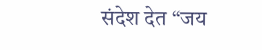संदेश देत “जय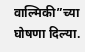वाल्मिकी”च्या घोषणा दिल्या.